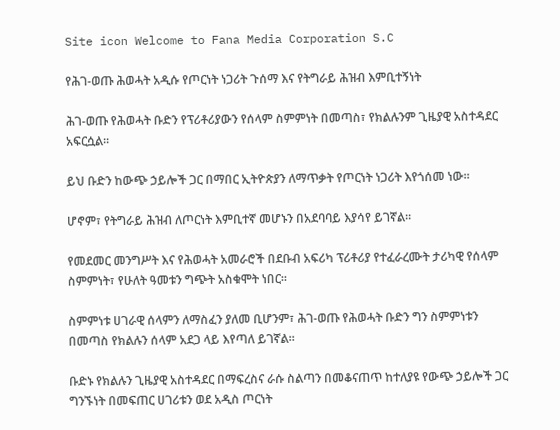Site icon Welcome to Fana Media Corporation S.C

የሕገ-ወጡ ሕወሓት አዲሱ የጦርነት ነጋሪት ጉሰማ እና የትግራይ ሕዝብ እምቢተኝነት

ሕገ-ወጡ የሕወሓት ቡድን የፕሪቶሪያውን የሰላም ስምምነት በመጣስ፣ የክልሉንም ጊዜያዊ አስተዳደር አፍርሷል።

ይህ ቡድን ከውጭ ኃይሎች ጋር በማበር ኢትዮጵያን ለማጥቃት የጦርነት ነጋሪት እየጎሰመ ነው።

ሆኖም፣ የትግራይ ሕዝብ ለጦርነት እምቢተኛ መሆኑን በአደባባይ እያሳየ ይገኛል።

የመደመር መንግሥት እና የሕወሓት አመራሮች በደቡብ አፍሪካ ፕሪቶሪያ የተፈራረሙት ታሪካዊ የሰላም ስምምነት፣ የሁለት ዓመቱን ግጭት አስቁሞት ነበር።

ስምምነቱ ሀገራዊ ሰላምን ለማስፈን ያለመ ቢሆንም፣ ሕገ-ወጡ የሕወሓት ቡድን ግን ስምምነቱን በመጣስ የክልሉን ሰላም አደጋ ላይ እየጣለ ይገኛል።

ቡድኑ የክልሉን ጊዜያዊ አስተዳደር በማፍረስና ራሱ ስልጣን በመቆናጠጥ ከተለያዩ የውጭ ኃይሎች ጋር ግንኙነት በመፍጠር ሀገሪቱን ወደ አዲስ ጦርነት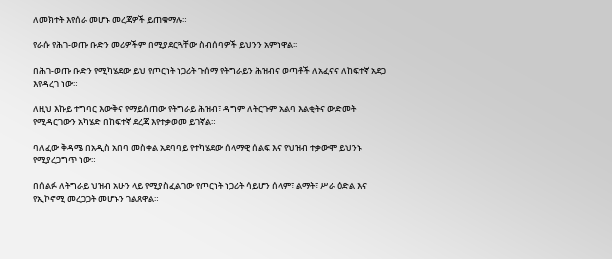ለመክተት እየሰራ መሆኑ መረጃዎች ይጠቁማሉ።

የራሱ የሕገ-ወጡ ቡድን መሪዎችም በሚያደርጓቸው ስብሰባዎች ይህንን አምነዋል፡፡

በሕገ-ወጡ ቡድን የሚካሄደው ይህ የጦርነት ነጋሪት ጉሰማ የትግራይን ሕዝብና ወጣቶች ለአፈናና ለከፍተኛ አደጋ እየዳረገ ነው።

ለዚህ እኩይ ተግባር እውቅና የማይሰጠው የትግራይ ሕዝብ፣ ዳግም ለትርጉም አልባ እልቂትና ውድመት የሚዳርገውን አካሄድ በከፍተኛ ደረጃ እየተቃወመ ይገኛል።

ባለፈው ቅዳሜ በአዲስ አበባ መስቀል አደባባይ የተካሄደው ሰላማዊ ሰልፍ እና የህዝብ ተቃውሞ ይህንኑ የሚያረጋግጥ ነው።

በሰልፉ ለትግራይ ህዝብ አሁን ላይ የሚያስፈልገው የጦርነት ነጋሪት ሳይሆን ሰላም፣ ልማት፣ ሥራ ዕድል እና የኢኮኖሚ መረጋጋት መሆኑን ገልጸዋል።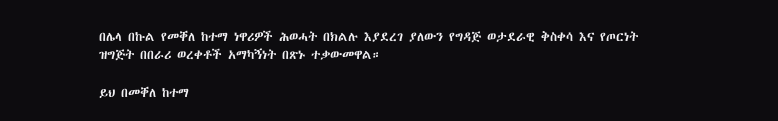በሌላ በኩል የመቐለ ከተማ ነዋሪዎች ሕወሓት በክልሉ እያደረገ ያለውን የግዳጅ ወታደራዊ ቅስቀሳ እና የጦርነት ዝግጅት በበራሪ ወረቀቶች አማካኝነት በጽኑ ተቃውመዋል።

ይህ በመቐለ ከተማ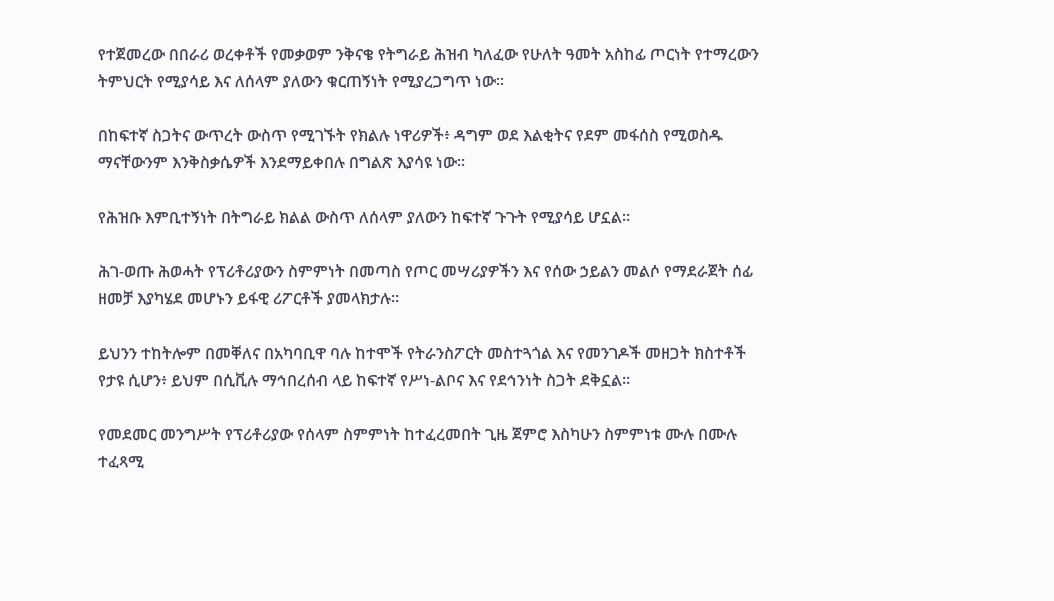የተጀመረው በበራሪ ወረቀቶች የመቃወም ንቅናቄ የትግራይ ሕዝብ ካለፈው የሁለት ዓመት አስከፊ ጦርነት የተማረውን ትምህርት የሚያሳይ እና ለሰላም ያለውን ቁርጠኝነት የሚያረጋግጥ ነው።

በከፍተኛ ስጋትና ውጥረት ውስጥ የሚገኙት የክልሉ ነዋሪዎች፥ ዳግም ወደ እልቂትና የደም መፋሰስ የሚወስዱ ማናቸውንም እንቅስቃሴዎች እንደማይቀበሉ በግልጽ እያሳዩ ነው።

የሕዝቡ እምቢተኝነት በትግራይ ክልል ውስጥ ለሰላም ያለውን ከፍተኛ ጉጉት የሚያሳይ ሆኗል።

ሕገ-ወጡ ሕወሓት የፕሪቶሪያውን ስምምነት በመጣስ የጦር መሣሪያዎችን እና የሰው ኃይልን መልሶ የማደራጀት ሰፊ ዘመቻ እያካሄደ መሆኑን ይፋዊ ሪፖርቶች ያመላክታሉ።

ይህንን ተከትሎም በመቐለና በአካባቢዋ ባሉ ከተሞች የትራንስፖርት መስተጓጎል እና የመንገዶች መዘጋት ክስተቶች የታዩ ሲሆን፥ ይህም በሲቪሉ ማኅበረሰብ ላይ ከፍተኛ የሥነ-ልቦና እና የደኅንነት ስጋት ደቅኗል።

የመደመር መንግሥት የፕሪቶሪያው የሰላም ስምምነት ከተፈረመበት ጊዜ ጀምሮ እስካሁን ስምምነቱ ሙሉ በሙሉ ተፈጻሚ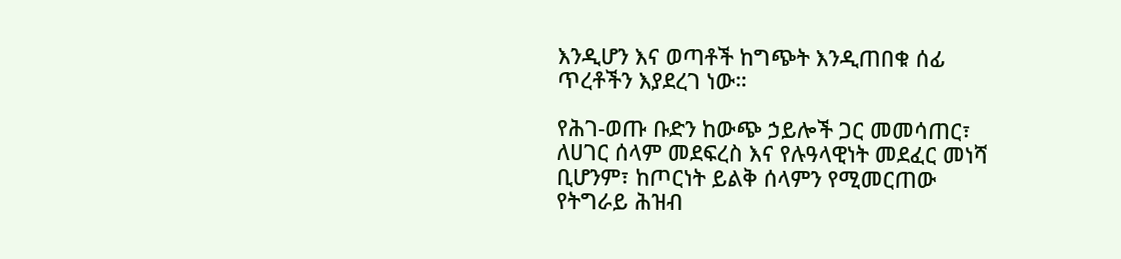እንዲሆን እና ወጣቶች ከግጭት እንዲጠበቁ ሰፊ ጥረቶችን እያደረገ ነው።

የሕገ-ወጡ ቡድን ከውጭ ኃይሎች ጋር መመሳጠር፣ ለሀገር ሰላም መደፍረስ እና የሉዓላዊነት መደፈር መነሻ ቢሆንም፣ ከጦርነት ይልቅ ሰላምን የሚመርጠው የትግራይ ሕዝብ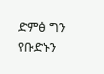ድምፅ ግን የቡድኑን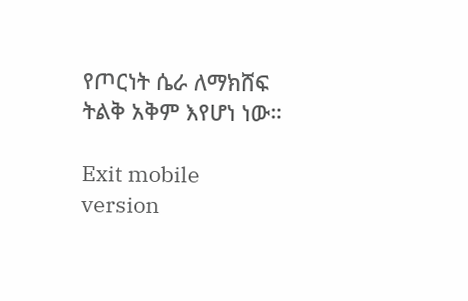የጦርነት ሴራ ለማክሸፍ ትልቅ አቅም እየሆነ ነው።

Exit mobile version